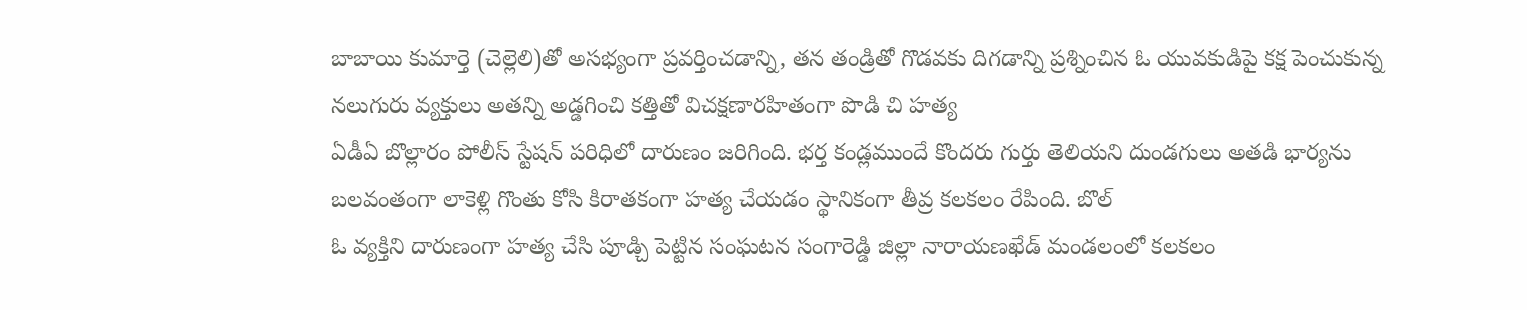బాబాయి కుమార్తె (చెల్లెలి)తో అసభ్యంగా ప్రవర్తించడాన్ని, తన తండ్రితో గొడవకు దిగడాన్ని ప్రశ్నించిన ఓ యువకుడిపై కక్ష పెంచుకున్న నలుగురు వ్యక్తులు అతన్ని అడ్డగించి కత్తితో విచక్షణారహితంగా పొడి చి హత్య
ఏడీఏ బొల్లారం పోలీస్ స్టేషన్ పరిధిలో దారుణం జరిగింది. భర్త కండ్లముందే కొందరు గుర్తు తెలియని దుండగులు అతడి భార్యను బలవంతంగా లాకెళ్లి గొంతు కోసి కిరాతకంగా హత్య చేయడం స్థానికంగా తీవ్ర కలకలం రేపింది. బొల్
ఓ వ్యక్తిని దారుణంగా హత్య చేసి పూడ్చి పెట్టిన సంఘటన సంగారెడ్డి జిల్లా నారాయణఖేడ్ మండలంలో కలకలం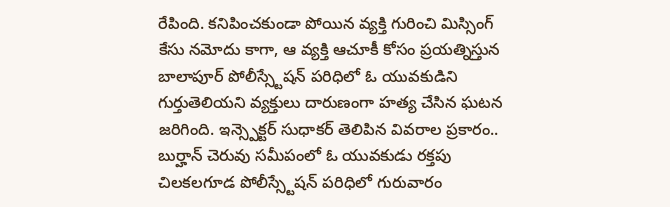రేపింది. కనిపించకుండా పోయిన వ్యక్తి గురించి మిస్సింగ్ కేసు నమోదు కాగా, ఆ వ్యక్తి ఆచూకీ కోసం ప్రయత్నిస్తున
బాలాపూర్ పోలీస్స్టేషన్ పరిధిలో ఓ యువకుడిని గుర్తుతెలియని వ్యక్తులు దారుణంగా హత్య చేసిన ఘటన జరిగింది. ఇన్స్పెక్టర్ సుధాకర్ తెలిపిన వివరాల ప్రకారం.. బుర్హాన్ చెరువు సమీపంలో ఓ యువకుడు రక్తపు
చిలకలగూడ పోలీస్స్టేషన్ పరిధిలో గురువారం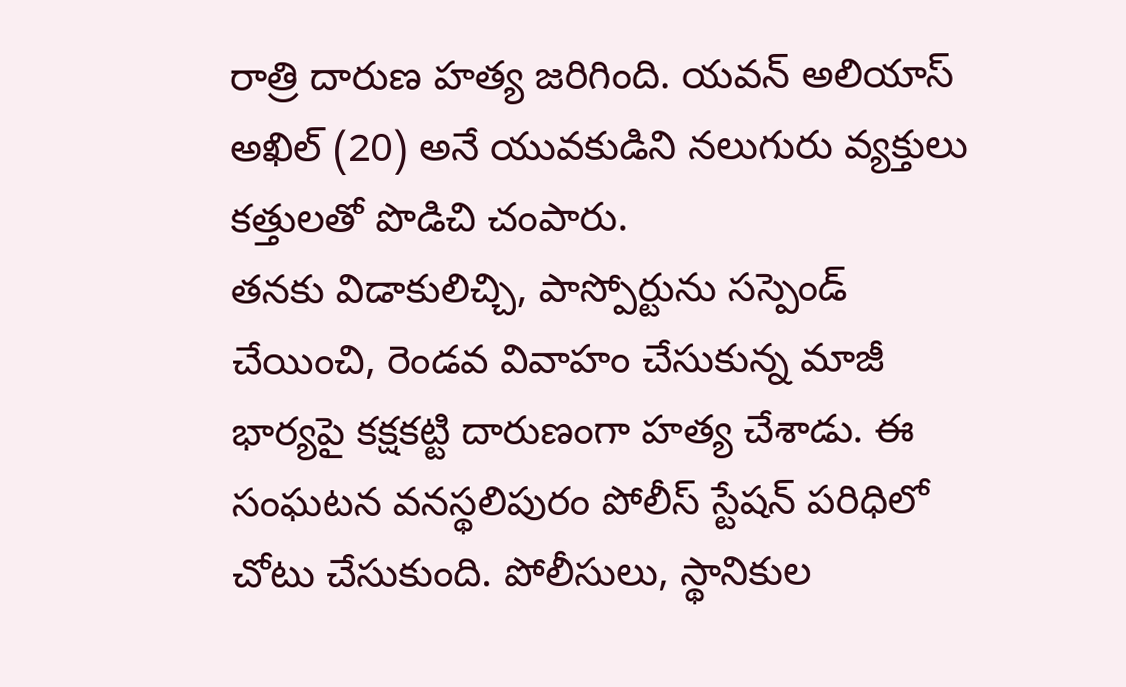రాత్రి దారుణ హత్య జరిగింది. యవన్ అలియాస్ అఖిల్ (20) అనే యువకుడిని నలుగురు వ్యక్తులు కత్తులతో పొడిచి చంపారు.
తనకు విడాకులిచ్చి, పాస్పోర్టును సస్పెండ్ చేయించి, రెండవ వివాహం చేసుకున్న మాజీ భార్యపై కక్షకట్టి దారుణంగా హత్య చేశాడు. ఈ సంఘటన వనస్థలిపురం పోలీస్ స్టేషన్ పరిధిలో చోటు చేసుకుంది. పోలీసులు, స్థానికుల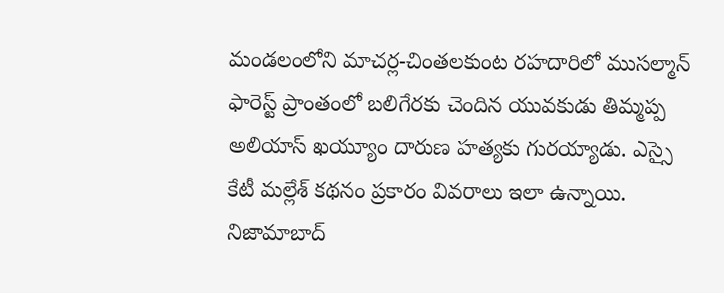మండలంలోని మాచర్ల-చింతలకుంట రహదారిలో ముసల్మాన్ ఫారెస్ట్ ప్రాంతంలో బలిగేరకు చెందిన యువకుడు తిమ్మప్ప అలియాస్ ఖయ్యూం దారుణ హత్యకు గురయ్యాడు. ఎస్సై కేటీ మల్లేశ్ కథనం ప్రకారం వివరాలు ఇలా ఉన్నాయి.
నిజామాబాద్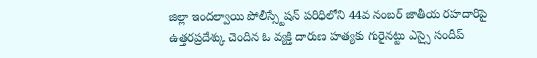జిల్లా ఇందల్వాయి పోలీస్స్టేషన్ పరిధిలోని 44వ నంబర్ జాతీయ రహదారిపై ఉత్తరప్రదేశ్కు చెందిన ఓ వ్యక్తి దారుణ హత్యకు గురైనట్టు ఎస్సై సందీప్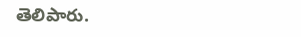తెలిపారు.